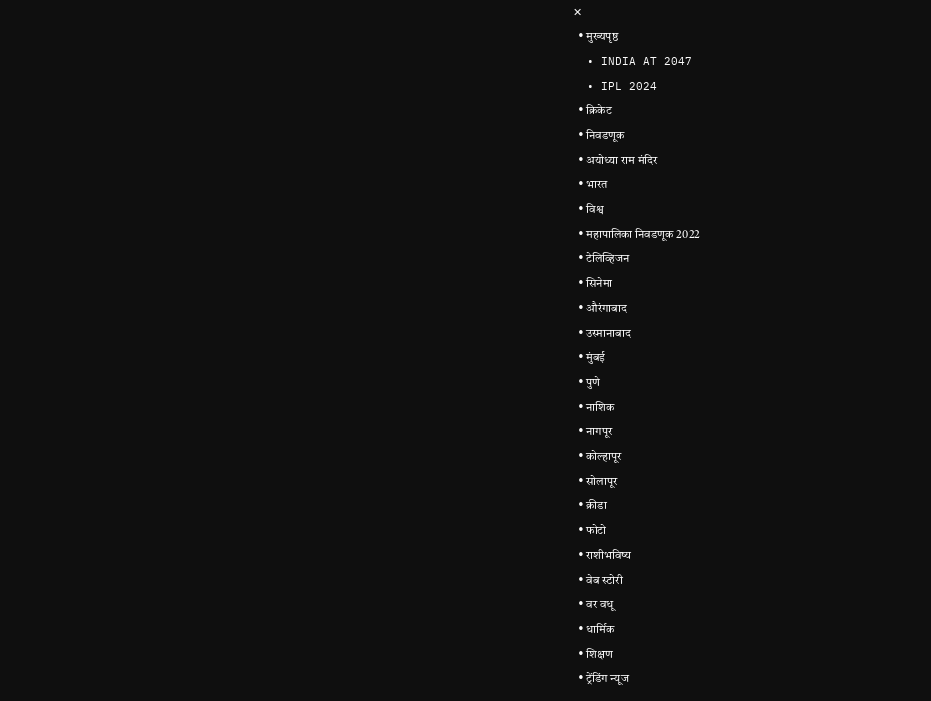✕
  • मुख्यपृष्ठ
  • INDIA AT 2047
  • IPL 2024
  • क्रिकेट
  • निवडणूक
  • अयोध्या राम मंदिर
  • भारत
  • विश्व
  • महापालिका निवडणूक 2022
  • टेलिव्हिजन
  • सिनेमा
  • औरंगाबाद
  • उस्मानाबाद
  • मुंबई
  • पुणे
  • नाशिक
  • नागपूर
  • कोल्हापूर
  • सोलापूर
  • क्रीडा
  • फोटो
  • राशीभविष्य
  • वेब स्टोरी
  • वर वधू
  • धार्मिक
  • शिक्षण
  • ट्रेंडिंग न्यूज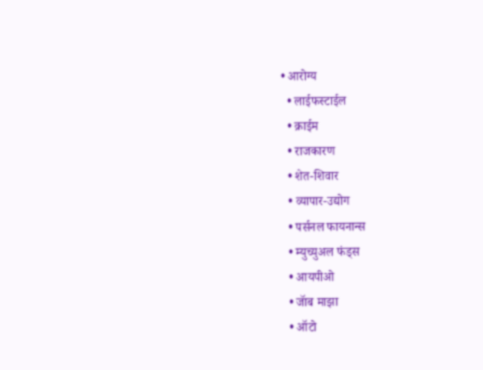• आरोग्य
  • लाईफस्टाईल
  • क्राईम
  • राजकारण
  • शेत-शिवार
  • व्यापार-उद्योग
  • पर्सनल फायनान्स
  • म्युच्युअल फंड्स
  • आयपीओ
  • जॅाब माझा
  • ऑटो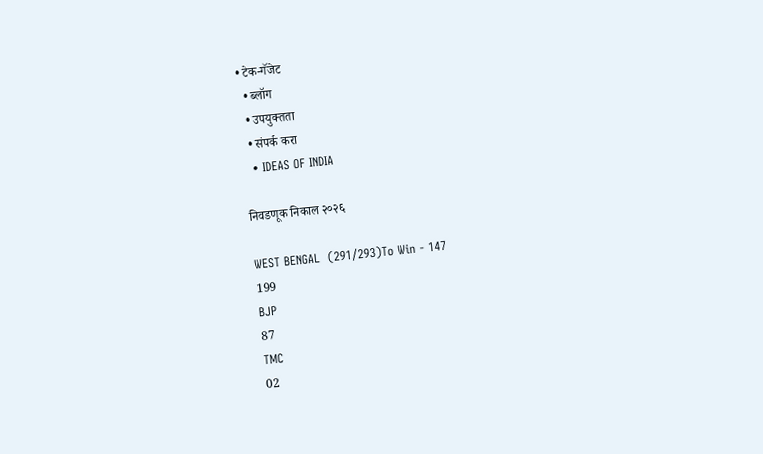• टेक-गॅजेट
  • ब्लॉग
  • उपयुक्तता
  • संपर्क करा
  • IDEAS OF INDIA

निवडणूक निकाल २०२६

WEST BENGAL  (291/293)To Win - 147
199
BJP
87
TMC
02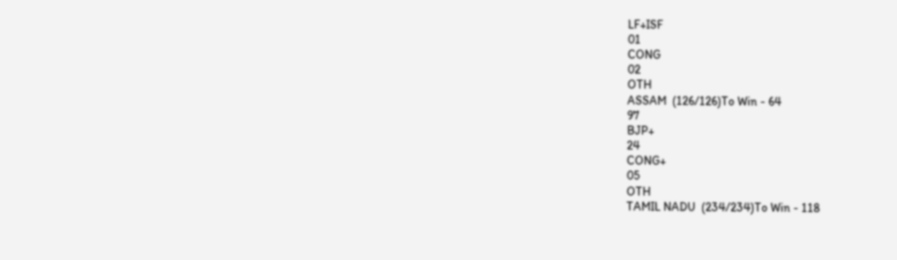LF+ISF
01
CONG
02
OTH
ASSAM  (126/126)To Win - 64
97
BJP+
24
CONG+
05
OTH
TAMIL NADU  (234/234)To Win - 118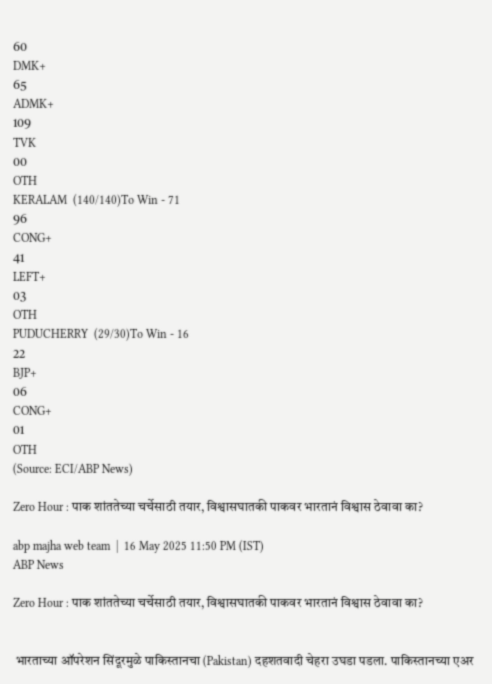60
DMK+
65
ADMK+
109
TVK
00
OTH
KERALAM  (140/140)To Win - 71
96
CONG+
41
LEFT+
03
OTH
PUDUCHERRY  (29/30)To Win - 16
22
BJP+
06
CONG+
01
OTH
(Source: ECI/ABP News)

Zero Hour : पाक शांततेच्या चर्चेसाठी तयार, विश्वासघातकी पाकवर भारतानं विश्वास ठेवावा का?

abp majha web team  |  16 May 2025 11:50 PM (IST)
ABP News

Zero Hour : पाक शांततेच्या चर्चेसाठी तयार, विश्वासघातकी पाकवर भारतानं विश्वास ठेवावा का?


 भारताच्या ऑपरेशन सिंदूरमुळे पाकिस्तानचा (Pakistan) दहशतवादी चेहरा उघडा पडला. पाकिस्तानच्या एअर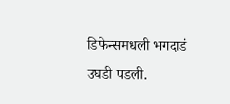डिफेन्समधली भगदाडं उघडी पडली.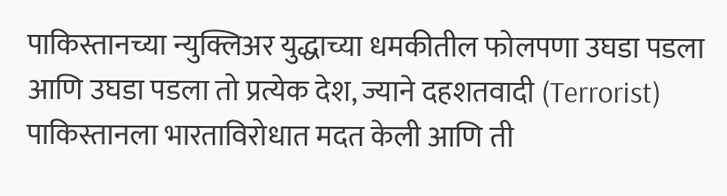पाकिस्तानच्या न्युक्लिअर युद्धाच्या धमकीतील फोलपणा उघडा पडला आणि उघडा पडला तो प्रत्येक देश, ज्याने दहशतवादी (Terrorist) पाकिस्तानला भारताविरोधात मदत केली आणि ती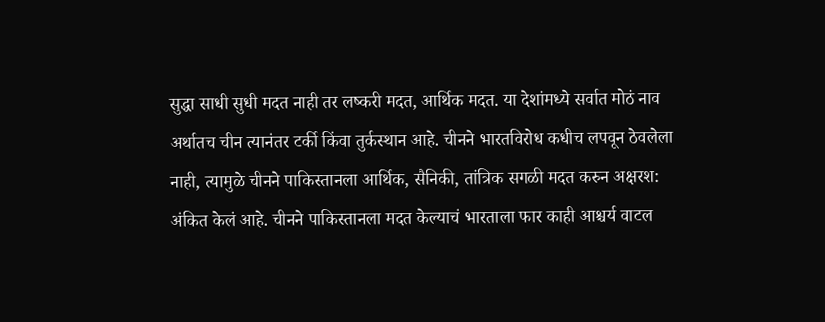सुद्धा साधी सुधी मदत नाही तर लष्करी मदत, आर्थिक मदत. या देशांमध्ये सर्वात मोठं नाव अर्थातच चीन त्यानंतर टर्की किंवा तुर्कस्थान आहे. चीनने भारतविरोध कधीच लपवून ठेवलेला नाही, त्यामुळे चीनने पाकिस्तानला आर्थिक, सैनिकी, तांत्रिक सगळी मदत करुन अक्षरश: अंकित केलं आहे. चीनने पाकिस्तानला मदत केल्याचं भारताला फार काही आश्चर्य वाटल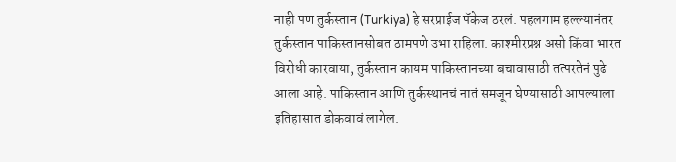नाही पण तुर्कस्तान (Turkiya) हे सरप्राईज पॅकेज ठरलं. पहलगाम हल्ल्यानंतर तुर्कस्तान पाकिस्तानसोबत ठामपणे उभा राहिला. काश्मीरप्रश्न असो किंवा भारत विरोधी कारवाया, तुर्कस्तान कायम पाकिस्तानच्या बचावासाठी तत्परतेनं पुढे आला आहे. पाकिस्तान आणि तुर्कस्थानचं नातं समजून घेण्यासाठी आपल्याला इतिहासात डोकवावं लागेल.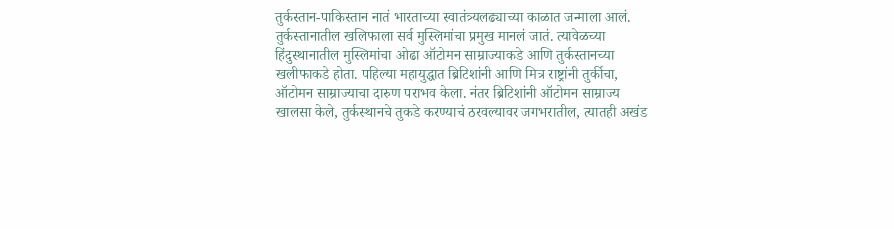तुर्कस्तान-पाकिस्तान नातं भारताच्या स्वातंत्र्यलढ्याच्या काळात जन्माला आलं. तुर्कस्तानातील खलिफाला सर्व मुस्लिमांचा प्रमुख मानलं जातं. त्यावेळच्या हिंदुस्थानातील मुस्लिमांचा ओढा ऑटोमन साम्राज्याकडे आणि तुर्कस्तानच्या खलीफाकडे होता. पहिल्या महायुद्धात ब्रिटिशांनी आणि मित्र राष्ट्रांनी तुर्कीचा, ऑटोमन साम्राज्याचा दारुण पराभव केला. नंतर ब्रिटिशांनी ऑटोमन साम्राज्य खालसा केले, तुर्कस्थानचे तुकडे करण्याचं ठरवल्यावर जगभरातील, त्यातही अखंड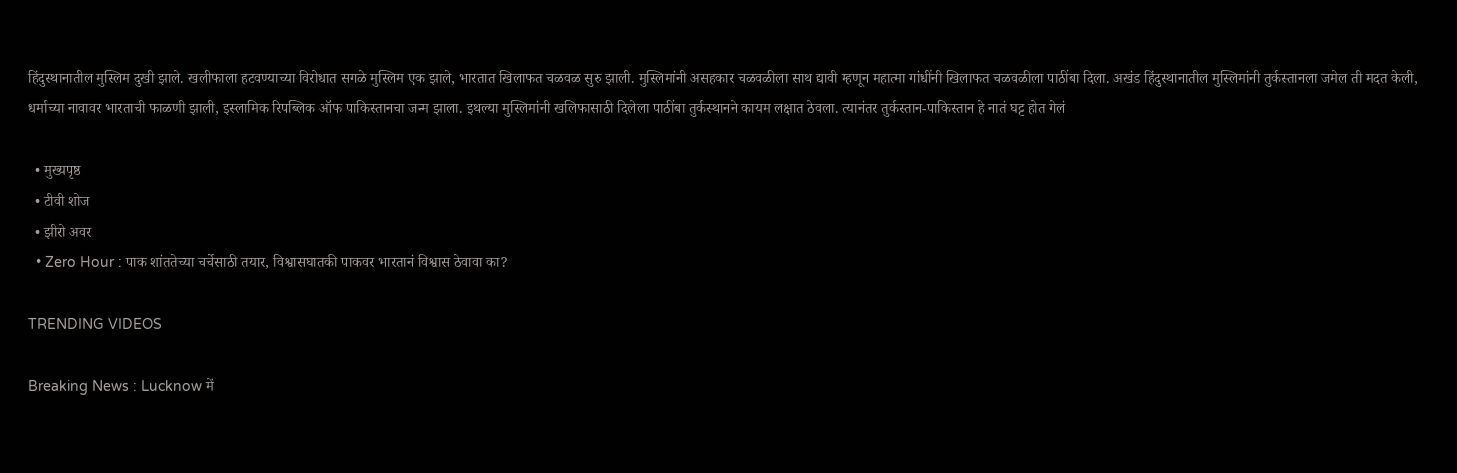हिंदुस्थानातील मुस्लिम दुखी झाले. खलीफाला हटवण्याच्या विरोधात सगळे मुस्लिम एक झाले, भारतात खिलाफत चळवळ सुरु झाली. मुस्लिमांनी असहकार चळवळीला साथ द्यावी म्हणून महात्मा गांधींनी खिलाफत चळवळीला पाठींबा दिला. अखंड हिंदुस्थानातील मुस्लिमांनी तुर्कस्तानला जमेल ती मदत केली, धर्माच्या नावावर भारताची फाळणी झाली, इस्लामिक रिपब्लिक ऑफ पाकिस्तानचा जन्म झाला. इथल्या मुस्लिमांनी खलिफासाठी दिलेला पाठींबा तुर्कस्थानने कायम लक्षात ठेवला. त्यानंतर तुर्कस्तान-पाकिस्तान हे नातं घट्ट होत गेलं

  • मुख्यपृष्ठ
  • टीवी शोज
  • झीरो अवर
  • Zero Hour : पाक शांततेच्या चर्चेसाठी तयार, विश्वासघातकी पाकवर भारतानं विश्वास ठेवावा का?

TRENDING VIDEOS

Breaking News : Lucknow में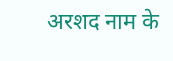अरशद नाम के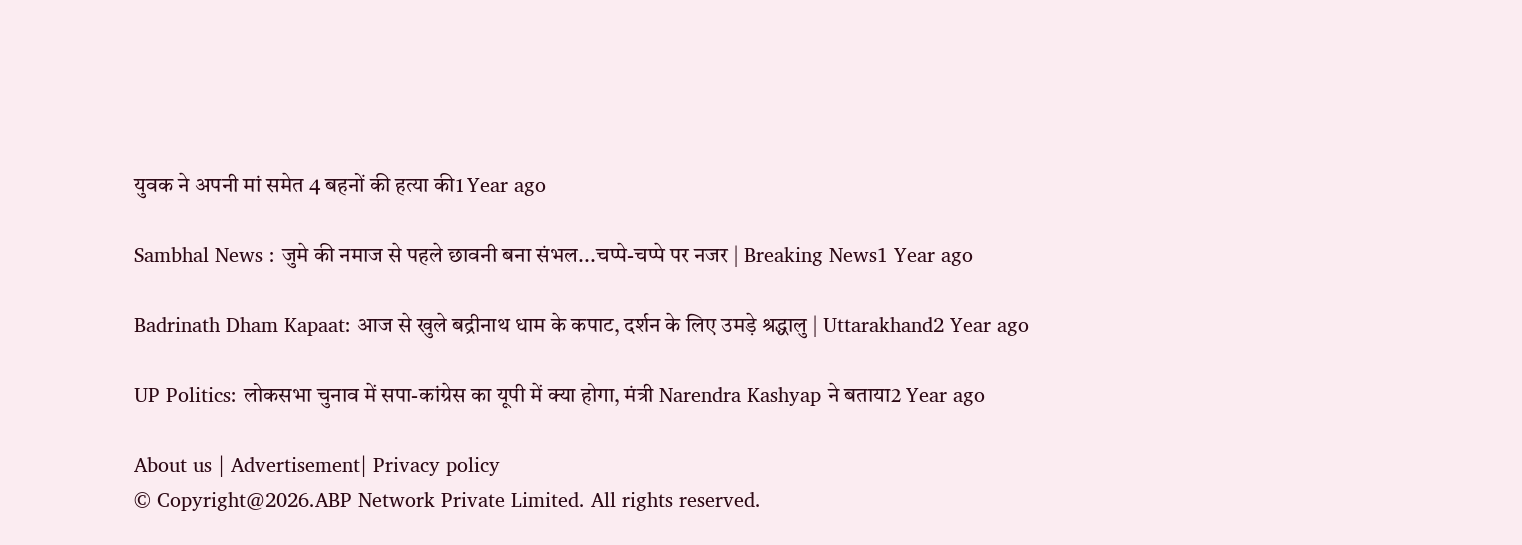युवक ने अपनी मां समेत 4 बहनों की हत्या की1 Year ago

Sambhal News : जुमे की नमाज से पहले छावनी बना संभल...चप्पे-चप्पे पर नजर | Breaking News1 Year ago

Badrinath Dham Kapaat: आज से खुले बद्रीनाथ धाम के कपाट, दर्शन के लिए उमड़े श्रद्धालु | Uttarakhand2 Year ago

UP Politics: लोकसभा चुनाव में सपा-कांग्रेस का यूपी में क्या होगा, मंत्री Narendra Kashyap ने बताया2 Year ago

About us | Advertisement| Privacy policy
© Copyright@2026.ABP Network Private Limited. All rights reserved.